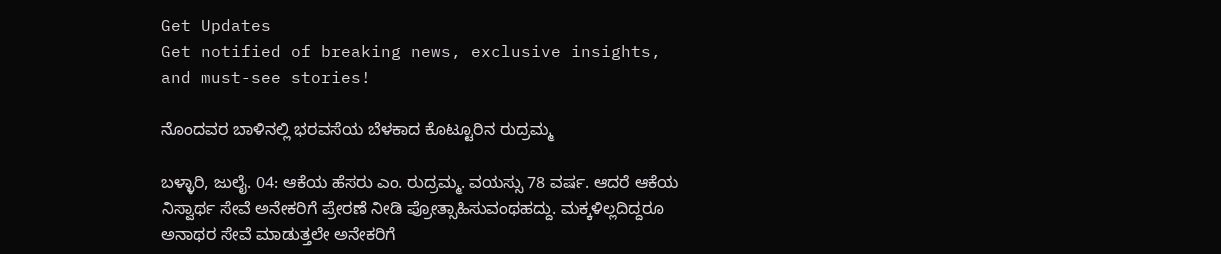Get Updates
Get notified of breaking news, exclusive insights, and must-see stories!

ನೊಂದವರ ಬಾಳಿನಲ್ಲಿ ಭರವಸೆಯ ಬೆಳಕಾದ ಕೊಟ್ಟೂರಿನ ರುದ್ರಮ್ಮ

ಬಳ್ಳಾರಿ, ಜುಲೈ. 04: ಆಕೆಯ ಹೆಸರು ಎಂ. ರುದ್ರಮ್ಮ. ವಯಸ್ಸು 78 ವರ್ಷ. ಆದರೆ ಆಕೆಯ ನಿಸ್ವಾರ್ಥ ಸೇವೆ ಅನೇಕರಿಗೆ ಪ್ರೇರಣೆ ನೀಡಿ ಪ್ರೋತ್ಸಾಹಿಸುವಂಥಹದ್ದು. ಮಕ್ಕಳಿಲ್ಲದಿದ್ದರೂ ಅನಾಥರ ಸೇವೆ ಮಾಡುತ್ತಲೇ ಅನೇಕರಿಗೆ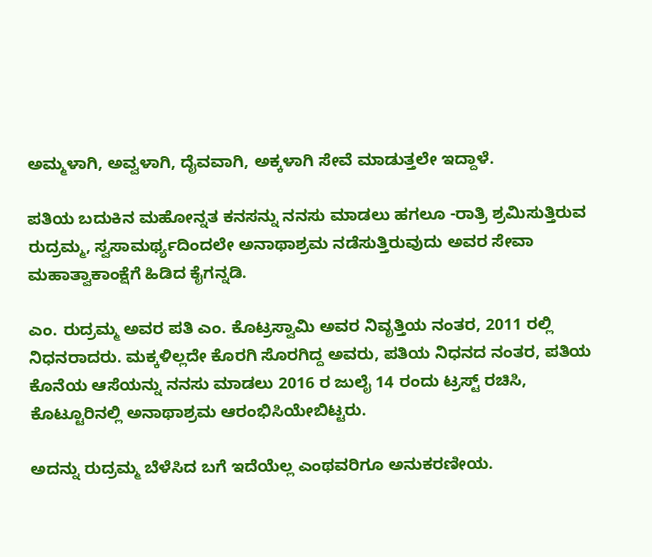ಅಮ್ಮಳಾಗಿ, ಅವ್ವಳಾಗಿ, ದೈವವಾಗಿ, ಅಕ್ಕಳಾಗಿ ಸೇವೆ ಮಾಡುತ್ತಲೇ ಇದ್ದಾಳೆ.

ಪತಿಯ ಬದುಕಿನ ಮಹೋನ್ನತ ಕನಸನ್ನು ನನಸು ಮಾಡಲು ಹಗಲೂ -ರಾತ್ರಿ ಶ್ರಮಿಸುತ್ತಿರುವ ರುದ್ರಮ್ಮ, ಸ್ವಸಾಮರ್ಥ್ಯದಿಂದಲೇ ಅನಾಥಾಶ್ರಮ ನಡೆಸುತ್ತಿರುವುದು ಅವರ ಸೇವಾ ಮಹಾತ್ವಾಕಾಂಕ್ಷೆಗೆ ಹಿಡಿದ ಕೈಗನ್ನಡಿ.

ಎಂ. ರುದ್ರಮ್ಮ ಅವರ ಪತಿ ಎಂ. ಕೊಟ್ರಸ್ವಾಮಿ ಅವರ ನಿವೃತ್ತಿಯ ನಂತರ, 2011 ರಲ್ಲಿ ನಿಧನರಾದರು. ಮಕ್ಕಳಿಲ್ಲದೇ ಕೊರಗಿ ಸೊರಗಿದ್ದ ಅವರು, ಪತಿಯ ನಿಧನದ ನಂತರ, ಪತಿಯ ಕೊನೆಯ ಆಸೆಯನ್ನು ನನಸು ಮಾಡಲು 2016 ರ ಜುಲೈ 14 ರಂದು ಟ್ರಸ್ಟ್ ರಚಿಸಿ, ಕೊಟ್ಟೂರಿನಲ್ಲಿ ಅನಾಥಾಶ್ರಮ ಆರಂಭಿಸಿಯೇಬಿಟ್ಟರು.

ಅದನ್ನು ರುದ್ರಮ್ಮ ಬೆಳೆಸಿದ ಬಗೆ ಇದೆಯೆಲ್ಲ ಎಂಥವರಿಗೂ ಅನುಕರಣೀಯ.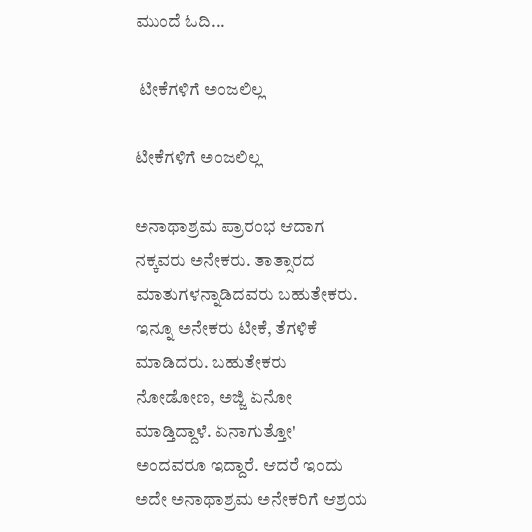ಮುಂದೆ ಓದಿ...

 ಟೀಕೆಗಳಿಗೆ ಅಂಜಲಿಲ್ಲ

ಟೀಕೆಗಳಿಗೆ ಅಂಜಲಿಲ್ಲ

ಅನಾಥಾಶ್ರಮ ಪ್ರಾರಂಭ ಆದಾಗ ನಕ್ಕವರು ಅನೇಕರು. ತಾತ್ಸಾರದ ಮಾತುಗಳನ್ನಾಡಿದವರು ಬಹುತೇಕರು. ಇನ್ನೂ ಅನೇಕರು ಟೀಕೆ, ತೆಗಳಿಕೆ ಮಾಡಿದರು. ಬಹುತೇಕರು ನೋಡೋಣ, ಅಜ್ಜಿ ಏನೋ ಮಾಡ್ತಿದ್ದಾಳೆ. ಏನಾಗುತ್ತೋ' ಅಂದವರೂ ಇದ್ದಾರೆ. ಆದರೆ ಇಂದು ಅದೇ ಅನಾಥಾಶ್ರಮ ಅನೇಕರಿಗೆ ಆಶ್ರಯ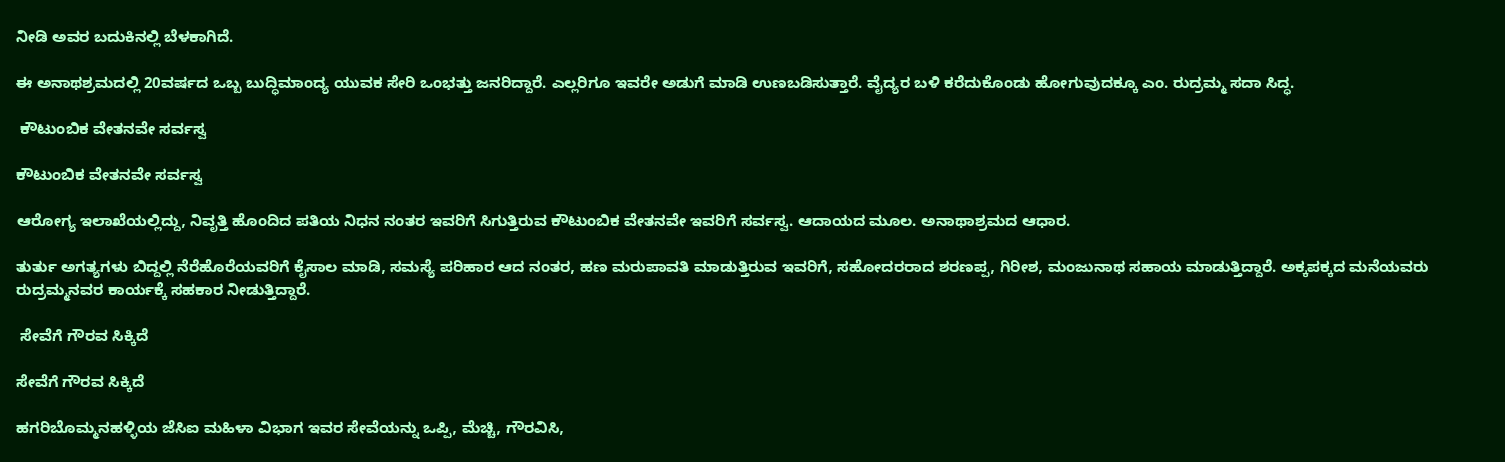ನೀಡಿ ಅವರ ಬದುಕಿನಲ್ಲಿ ಬೆಳಕಾಗಿದೆ.

ಈ ಅನಾಥಶ್ರಮದಲ್ಲಿ 20ವರ್ಷದ ಒಬ್ಬ ಬುದ್ಧಿಮಾಂದ್ಯ ಯುವಕ ಸೇರಿ ಒಂಭತ್ತು ಜನರಿದ್ದಾರೆ. ಎಲ್ಲರಿಗೂ ಇವರೇ ಅಡುಗೆ ಮಾಡಿ ಉಣಬಡಿಸುತ್ತಾರೆ. ವೈದ್ಯರ ಬಳಿ ಕರೆದುಕೊಂಡು ಹೋಗುವುದಕ್ಕೂ ಎಂ. ರುದ್ರಮ್ಮ ಸದಾ ಸಿದ್ಧ.

 ಕೌಟುಂಬಿಕ ವೇತನವೇ ಸರ್ವಸ್ವ

ಕೌಟುಂಬಿಕ ವೇತನವೇ ಸರ್ವಸ್ವ

ಆರೋಗ್ಯ ಇಲಾಖೆಯಲ್ಲಿದ್ದು, ನಿವೃತ್ತಿ ಹೊಂದಿದ ಪತಿಯ ನಿಧನ ನಂತರ ಇವರಿಗೆ ಸಿಗುತ್ತಿರುವ ಕೌಟುಂಬಿಕ ವೇತನವೇ ಇವರಿಗೆ ಸರ್ವಸ್ವ. ಆದಾಯದ ಮೂಲ. ಅನಾಥಾಶ್ರಮದ ಆಧಾರ.

ತುರ್ತು ಅಗತ್ಯಗಳು ಬಿದ್ದಲ್ಲಿ ನೆರೆಹೊರೆಯವರಿಗೆ ಕೈಸಾಲ ಮಾಡಿ, ಸಮಸ್ಯೆ ಪರಿಹಾರ ಆದ ನಂತರ, ಹಣ ಮರುಪಾವತಿ ಮಾಡುತ್ತಿರುವ ಇವರಿಗೆ, ಸಹೋದರರಾದ ಶರಣಪ್ಪ, ಗಿರೀಶ, ಮಂಜುನಾಥ ಸಹಾಯ ಮಾಡುತ್ತಿದ್ದಾರೆ. ಅಕ್ಕಪಕ್ಕದ ಮನೆಯವರು ರುದ್ರಮ್ಮನವರ ಕಾರ್ಯಕ್ಕೆ ಸಹಕಾರ ನೀಡುತ್ತಿದ್ದಾರೆ.

 ಸೇವೆಗೆ ಗೌರವ ಸಿಕ್ಕಿದೆ

ಸೇವೆಗೆ ಗೌರವ ಸಿಕ್ಕಿದೆ

ಹಗರಿಬೊಮ್ಮನಹಳ್ಳಿಯ ಜೆಸಿಐ ಮಹಿಳಾ ವಿಭಾಗ ಇವರ ಸೇವೆಯನ್ನು ಒಪ್ಪಿ, ಮೆಚ್ಚಿ, ಗೌರವಿಸಿ,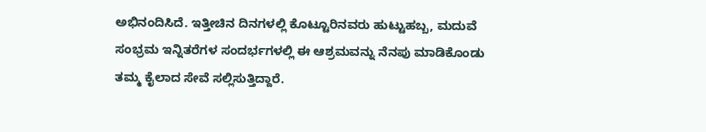ಅಭಿನಂದಿಸಿದೆ. ಇತ್ತೀಚಿನ ದಿನಗಳಲ್ಲಿ ಕೊಟ್ಟೂರಿನವರು ಹುಟ್ಟುಹಬ್ಬ, ಮದುವೆ ಸಂಭ್ರಮ ಇನ್ನಿತರೆಗಳ ಸಂದರ್ಭಗಳಲ್ಲಿ ಈ ಆಶ್ರಮವನ್ನು ನೆನಪು ಮಾಡಿಕೊಂಡು ತಮ್ಮ ಕೈಲಾದ ಸೇವೆ ಸಲ್ಲಿಸುತ್ತಿದ್ದಾರೆ.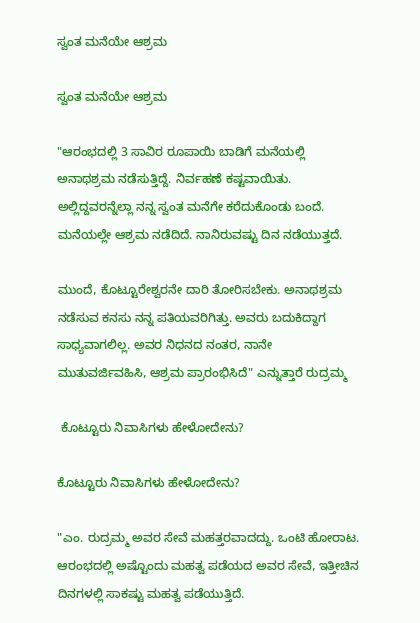ಸ್ವಂತ ಮನೆಯೇ ಆಶ್ರಮ

ಸ್ವಂತ ಮನೆಯೇ ಆಶ್ರಮ

"ಆರಂಭದಲ್ಲಿ 3 ಸಾವಿರ ರೂಪಾಯಿ ಬಾಡಿಗೆ ಮನೆಯಲ್ಲಿ ಅನಾಥಶ್ರಮ ನಡೆಸುತ್ತಿದ್ದೆ. ನಿರ್ವಹಣೆ ಕಷ್ಟವಾಯಿತು. ಅಲ್ಲಿದ್ದವರನ್ನೆಲ್ಲಾ ನನ್ನ ಸ್ವಂತ ಮನೆಗೇ ಕರೆದುಕೊಂಡು ಬಂದೆ. ಮನೆಯಲ್ಲೇ ಆಶ್ರಮ ನಡೆದಿದೆ. ನಾನಿರುವಷ್ಟು ದಿನ ನಡೆಯುತ್ತದೆ.

ಮುಂದೆ, ಕೊಟ್ಟೂರೇಶ್ವರನೇ ದಾರಿ ತೋರಿಸಬೇಕು. ಅನಾಥಶ್ರಮ ನಡೆಸುವ ಕನಸು ನನ್ನ ಪತಿಯವರಿಗಿತ್ತು. ಅವರು ಬದುಕಿದ್ದಾಗ ಸಾಧ್ಯವಾಗಲಿಲ್ಲ. ಅವರ ನಿಧನದ ನಂತರ, ನಾನೇ ಮುತುವರ್ಜಿವಹಿಸಿ, ಆಶ್ರಮ ಪ್ರಾರಂಭಿಸಿದೆ" ಎನ್ನುತ್ತಾರೆ ರುದ್ರಮ್ಮ

 ಕೊಟ್ಟೂರು ನಿವಾಸಿಗಳು ಹೇಳೋದೇನು?

ಕೊಟ್ಟೂರು ನಿವಾಸಿಗಳು ಹೇಳೋದೇನು?

"ಎಂ. ರುದ್ರಮ್ಮ ಅವರ ಸೇವೆ ಮಹತ್ತರವಾದದ್ದು. ಒಂಟಿ ಹೋರಾಟ. ಆರಂಭದಲ್ಲಿ ಅಷ್ಟೊಂದು ಮಹತ್ವ ಪಡೆಯದ ಅವರ ಸೇವೆ, ಇತ್ತೀಚಿನ ದಿನಗಳಲ್ಲಿ ಸಾಕಷ್ಟು ಮಹತ್ವ ಪಡೆಯುತ್ತಿದೆ.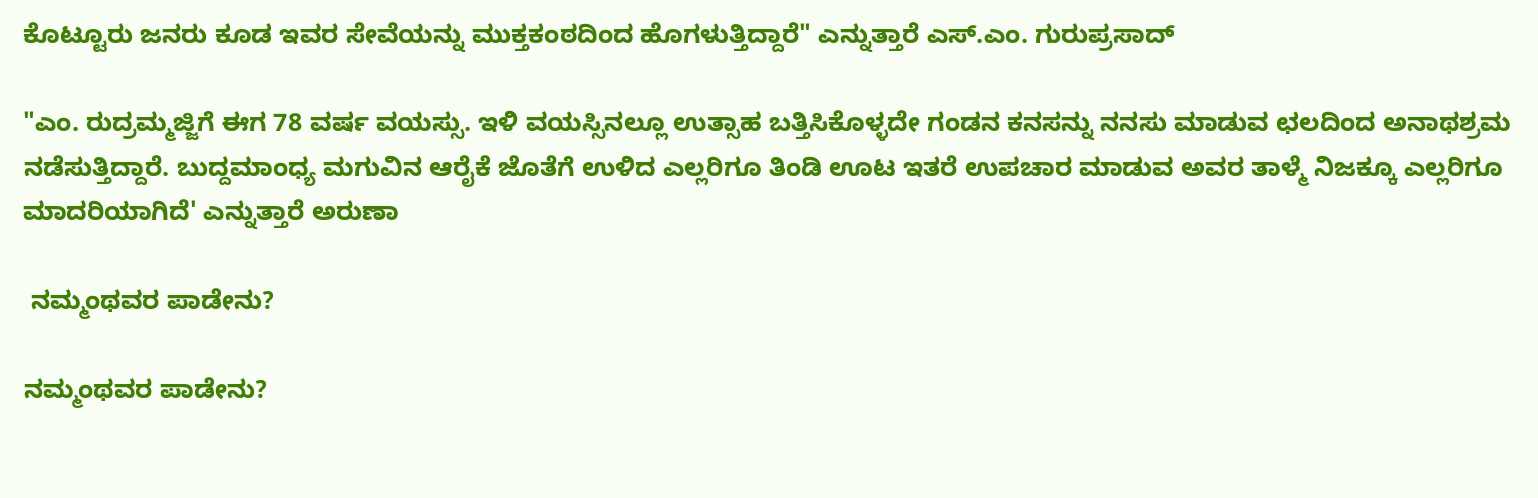ಕೊಟ್ಟೂರು ಜನರು ಕೂಡ ಇವರ ಸೇವೆಯನ್ನು ಮುಕ್ತಕಂಠದಿಂದ ಹೊಗಳುತ್ತಿದ್ದಾರೆ" ಎನ್ನುತ್ತಾರೆ ಎಸ್.ಎಂ. ಗುರುಪ್ರಸಾದ್

"ಎಂ. ರುದ್ರಮ್ಮಜ್ಜಿಗೆ ಈಗ 78 ವರ್ಷ ವಯಸ್ಸು. ಇಳಿ ವಯಸ್ಸಿನಲ್ಲೂ ಉತ್ಸಾಹ ಬತ್ತಿಸಿಕೊಳ್ಳದೇ ಗಂಡನ ಕನಸನ್ನು ನನಸು ಮಾಡುವ ಛಲದಿಂದ ಅನಾಥಶ್ರಮ ನಡೆಸುತ್ತಿದ್ದಾರೆ. ಬುದ್ದಮಾಂಧ್ಯ ಮಗುವಿನ ಆರೈಕೆ ಜೊತೆಗೆ ಉಳಿದ ಎಲ್ಲರಿಗೂ ತಿಂಡಿ ಊಟ ಇತರೆ ಉಪಚಾರ ಮಾಡುವ ಅವರ ತಾಳ್ಮೆ ನಿಜಕ್ಕೂ ಎಲ್ಲರಿಗೂ ಮಾದರಿಯಾಗಿದೆ' ಎನ್ನುತ್ತಾರೆ ಅರುಣಾ

 ನಮ್ಮಂಥವರ ಪಾಡೇನು?

ನಮ್ಮಂಥವರ ಪಾಡೇನು?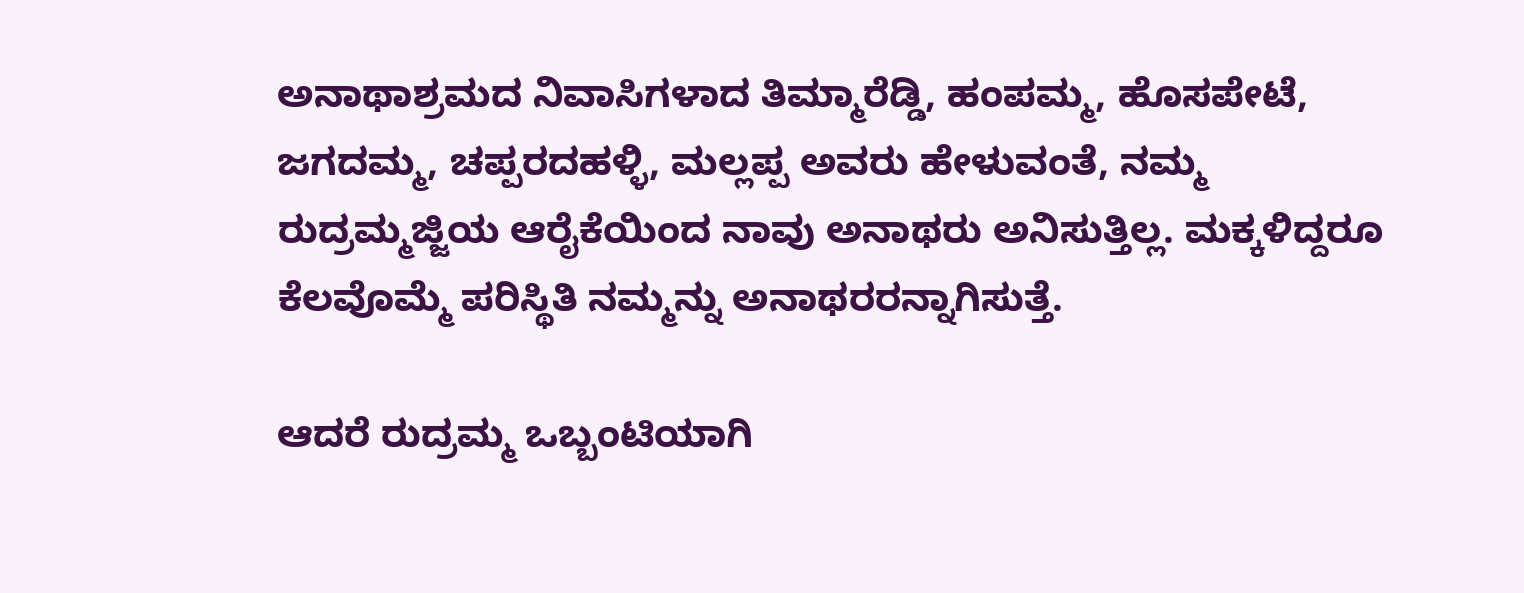ಅನಾಥಾಶ್ರಮದ ನಿವಾಸಿಗಳಾದ ತಿಮ್ಮಾರೆಡ್ಡಿ, ಹಂಪಮ್ಮ, ಹೊಸಪೇಟೆ, ಜಗದಮ್ಮ, ಚಪ್ಪರದಹಳ್ಳಿ, ಮಲ್ಲಪ್ಪ ಅವರು ಹೇಳುವಂತೆ, ನಮ್ಮ ರುದ್ರಮ್ಮಜ್ಜಿಯ ಆರೈಕೆಯಿಂದ ನಾವು ಅನಾಥರು ಅನಿಸುತ್ತಿಲ್ಲ. ಮಕ್ಕಳಿದ್ದರೂ ಕೆಲವೊಮ್ಮೆ ಪರಿಸ್ಥಿತಿ ನಮ್ಮನ್ನು ಅನಾಥರರನ್ನಾಗಿಸುತ್ತೆ.

ಆದರೆ ರುದ್ರಮ್ಮ ಒಬ್ಬಂಟಿಯಾಗಿ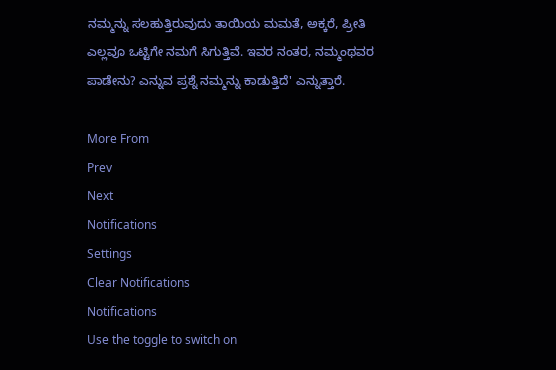ನಮ್ಮನ್ನು ಸಲಹುತ್ತಿರುವುದು ತಾಯಿಯ ಮಮತೆ, ಅಕ್ಕರೆ, ಪ್ರೀತಿ ಎಲ್ಲವೂ ಒಟ್ಟಿಗೇ ನಮಗೆ ಸಿಗುತ್ತಿವೆ. ಇವರ ನಂತರ, ನಮ್ಮಂಥವರ ಪಾಡೇನು? ಎನ್ನುವ ಪ್ರಶ್ನೆ ನಮ್ಮನ್ನು ಕಾಡುತ್ತಿದೆ' ಎನ್ನುತ್ತಾರೆ.

More From
Prev
Next
Notifications
Settings
Clear Notifications
Notifications
Use the toggle to switch on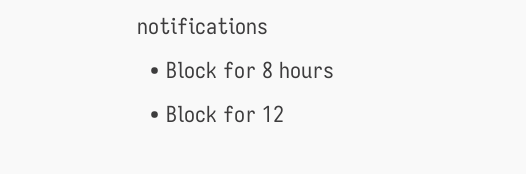notifications
  • Block for 8 hours
  • Block for 12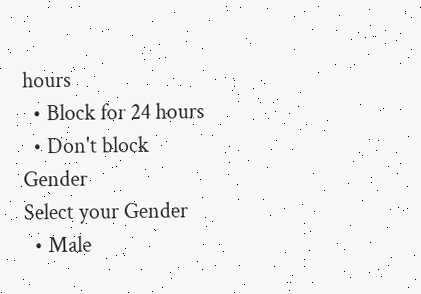hours
  • Block for 24 hours
  • Don't block
Gender
Select your Gender
  • Male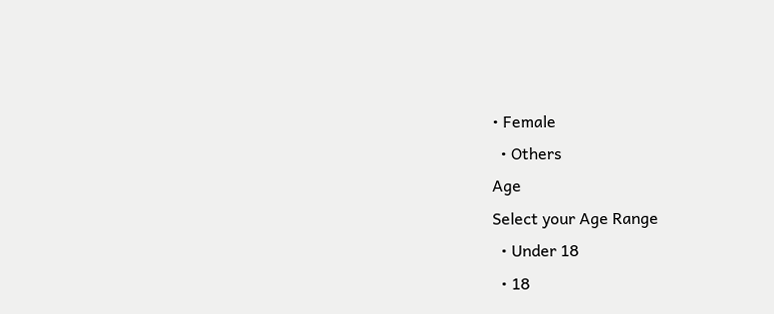• Female
  • Others
Age
Select your Age Range
  • Under 18
  • 18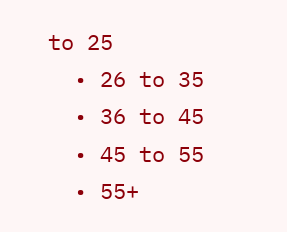to 25
  • 26 to 35
  • 36 to 45
  • 45 to 55
  • 55+